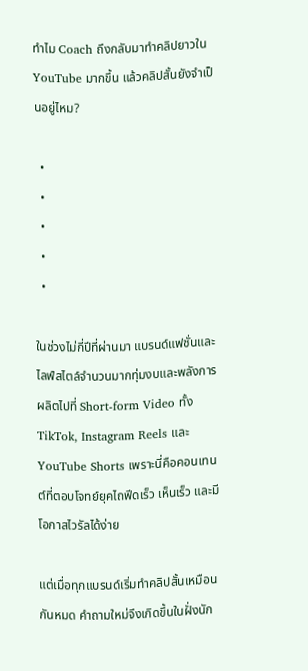ทำไม Coach ถึงกลับมาทำคลิปยาวใน YouTube มากขึ้น แล้วคลิปสั้นยังจำเป็นอยู่ไหม?

  •
  •
  •
  •
  •

ในช่วงไม่กี่ปีที่ผ่านมา แบรนด์แฟชั่นและไลฟ์สไตล์จำนวนมากทุ่มงบและพลังการผลิตไปที่ Short-form Video ทั้ง TikTok, Instagram Reels และ YouTube Shorts เพราะนี่คือคอนเทนต์ที่ตอบโจทย์ยุคไถฟีดเร็ว เห็นเร็ว และมีโอกาสไวรัลได้ง่าย

แต่เมื่อทุกแบรนด์เริ่มทำคลิปสั้นเหมือนกันหมด คำถามใหม่จึงเกิดขึ้นในฝั่งนัก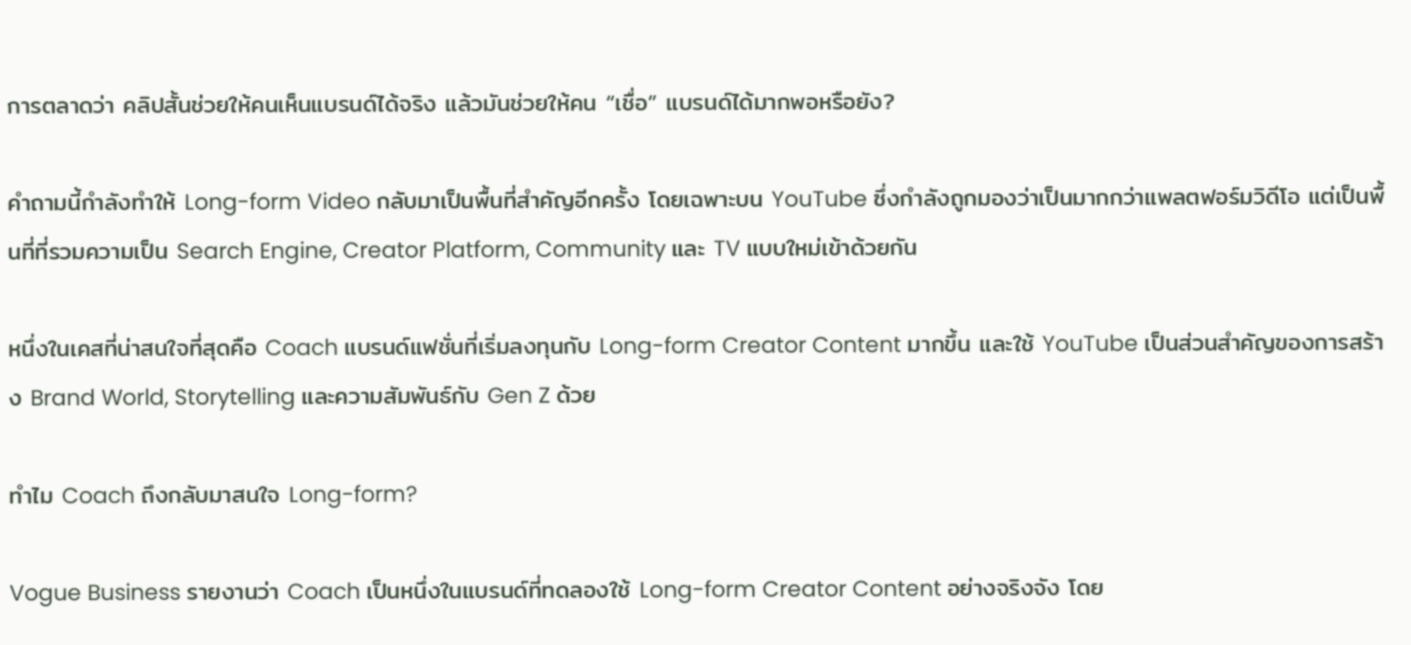การตลาดว่า คลิปสั้นช่วยให้คนเห็นแบรนด์ได้จริง แล้วมันช่วยให้คน “เชื่อ” แบรนด์ได้มากพอหรือยัง?

คำถามนี้กำลังทำให้ Long-form Video กลับมาเป็นพื้นที่สำคัญอีกครั้ง โดยเฉพาะบน YouTube ซึ่งกำลังถูกมองว่าเป็นมากกว่าแพลตฟอร์มวิดีโอ แต่เป็นพื้นที่ที่รวมความเป็น Search Engine, Creator Platform, Community และ TV แบบใหม่เข้าด้วยกัน

หนึ่งในเคสที่น่าสนใจที่สุดคือ Coach แบรนด์แฟชั่นที่เริ่มลงทุนกับ Long-form Creator Content มากขึ้น และใช้ YouTube เป็นส่วนสำคัญของการสร้าง Brand World, Storytelling และความสัมพันธ์กับ Gen Z ด้วย

ทำไม Coach ถึงกลับมาสนใจ Long-form?

Vogue Business รายงานว่า Coach เป็นหนึ่งในแบรนด์ที่ทดลองใช้ Long-form Creator Content อย่างจริงจัง โดย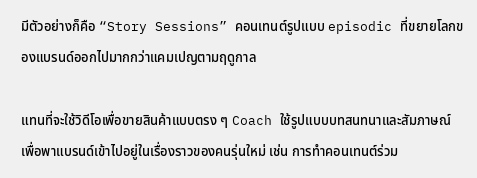มีตัวอย่างก็คือ “Story Sessions” คอนเทนต์รูปแบบ episodic ที่ขยายโลกของแบรนด์ออกไปมากกว่าแคมเปญตามฤดูกาล

แทนที่จะใช้วิดีโอเพื่อขายสินค้าแบบตรง ๆ Coach ใช้รูปแบบบทสนทนาและสัมภาษณ์ เพื่อพาแบรนด์เข้าไปอยู่ในเรื่องราวของคนรุ่นใหม่ เช่น การทำคอนเทนต์ร่วม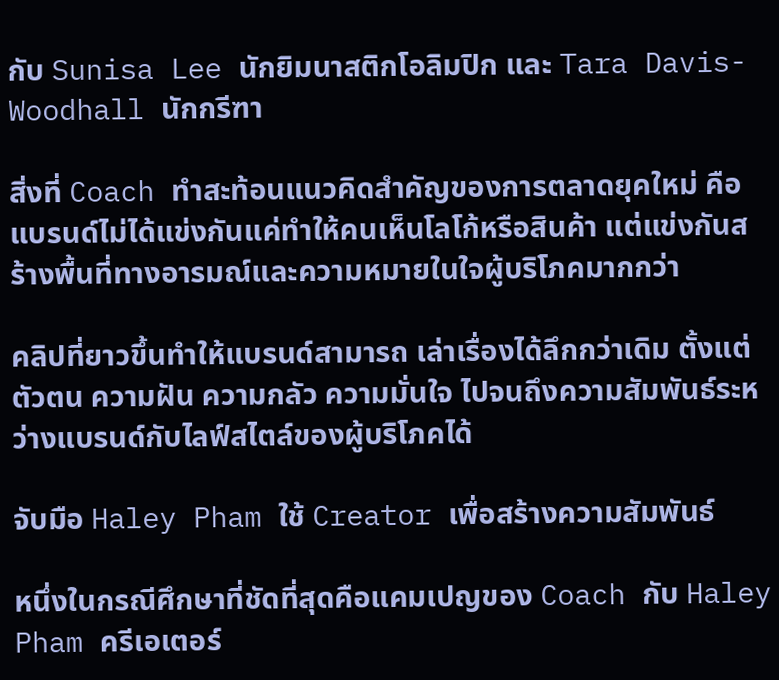กับ Sunisa Lee นักยิมนาสติกโอลิมปิก และ Tara Davis-Woodhall นักกรีฑา

สิ่งที่ Coach ทำสะท้อนแนวคิดสำคัญของการตลาดยุคใหม่ คือแบรนด์ไม่ได้แข่งกันแค่ทำให้คนเห็นโลโก้หรือสินค้า แต่แข่งกันสร้างพื้นที่ทางอารมณ์และความหมายในใจผู้บริโภคมากกว่า

คลิปที่ยาวขึ้นทำให้แบรนด์สามารถ เล่าเรื่องได้ลึกกว่าเดิม ตั้งแต่ตัวตน ความฝัน ความกลัว ความมั่นใจ ไปจนถึงความสัมพันธ์ระหว่างแบรนด์กับไลฟ์สไตล์ของผู้บริโภคได้

จับมือ Haley Pham ใช้ Creator เพื่อสร้างความสัมพันธ์

หนึ่งในกรณีศึกษาที่ชัดที่สุดคือแคมเปญของ Coach กับ Haley Pham ครีเอเตอร์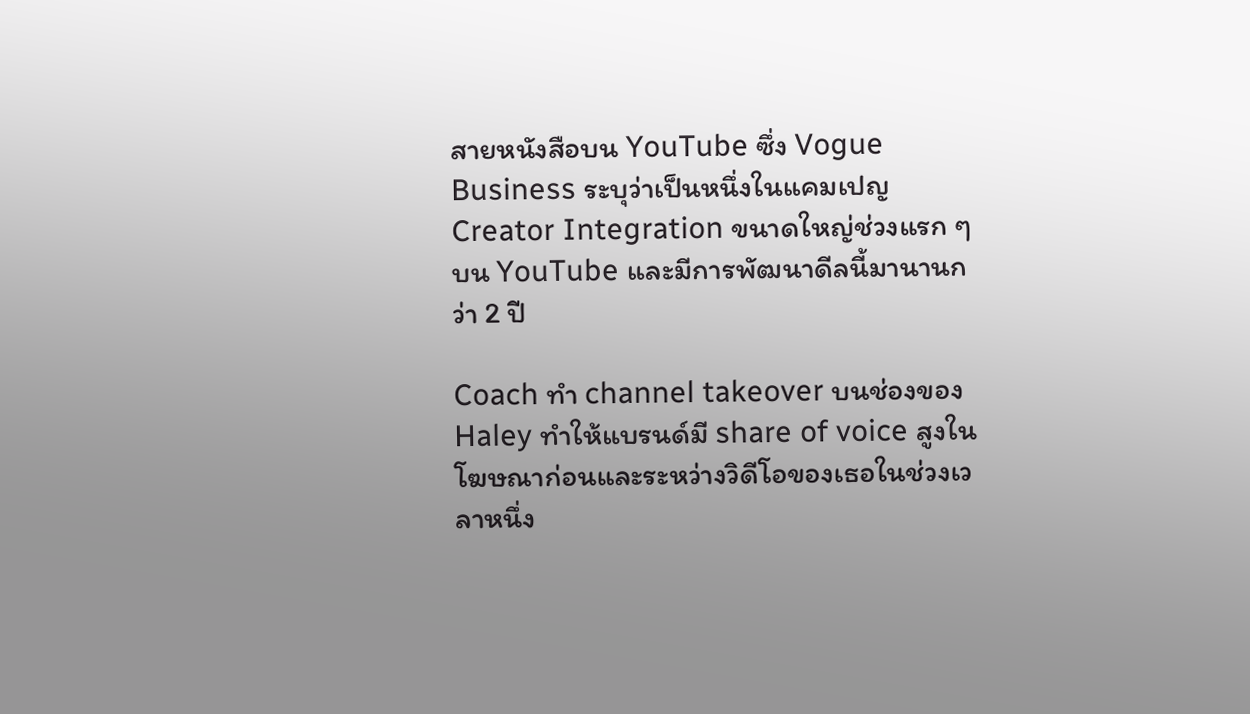สายหนังสือบน YouTube ซึ่ง Vogue Business ระบุว่าเป็นหนึ่งในแคมเปญ Creator Integration ขนาดใหญ่ช่วงแรก ๆ บน YouTube และมีการพัฒนาดีลนี้มานานกว่า 2 ปี

Coach ทำ channel takeover บนช่องของ Haley ทำให้แบรนด์มี share of voice สูงในโฆษณาก่อนและระหว่างวิดีโอของเธอในช่วงเวลาหนึ่ง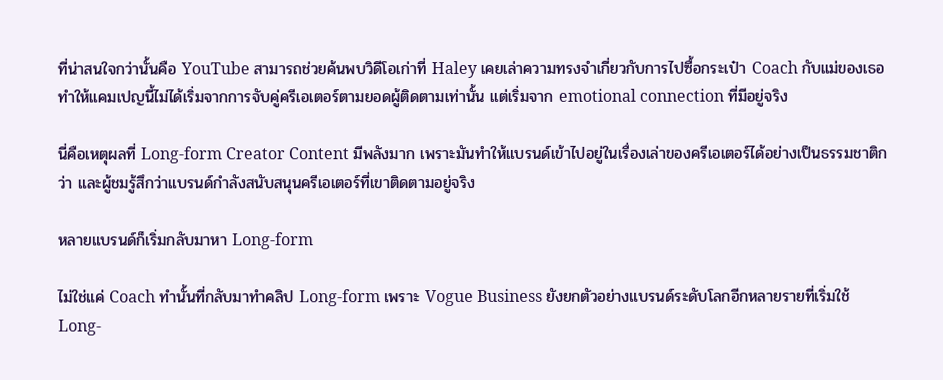ที่น่าสนใจกว่านั้นคือ YouTube สามารถช่วยค้นพบวิดีโอเก่าที่ Haley เคยเล่าความทรงจำเกี่ยวกับการไปซื้อกระเป๋า Coach กับแม่ของเธอ ทำให้แคมเปญนี้ไม่ได้เริ่มจากการจับคู่ครีเอเตอร์ตามยอดผู้ติดตามเท่านั้น แต่เริ่มจาก emotional connection ที่มีอยู่จริง

นี่คือเหตุผลที่ Long-form Creator Content มีพลังมาก เพราะมันทำให้แบรนด์เข้าไปอยู่ในเรื่องเล่าของครีเอเตอร์ได้อย่างเป็นธรรมชาติกว่า และผู้ชมรู้สึกว่าแบรนด์กำลังสนับสนุนครีเอเตอร์ที่เขาติดตามอยู่จริง

หลายแบรนด์ก็เริ่มกลับมาหา Long-form

ไม่ใช่แค่ Coach ทำนั้นที่กลับมาทำคลิป Long-form เพราะ Vogue Business ยังยกตัวอย่างแบรนด์ระดับโลกอีกหลายรายที่เริ่มใช้ Long-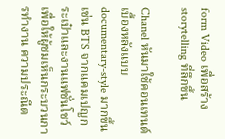form Video เพื่อสร้าง storytelling ที่ลึกขึ้น

Chanel หันมาใช้คอนเทนต์เบื้องหลังแบบ documentary-style มากขึ้น เช่น BTS จากแคมเปญกระเป๋าและงานแฟชั่นโชว์ เพื่อให้ผู้ชมเห็นกระบวนการทำงาน ความประณีต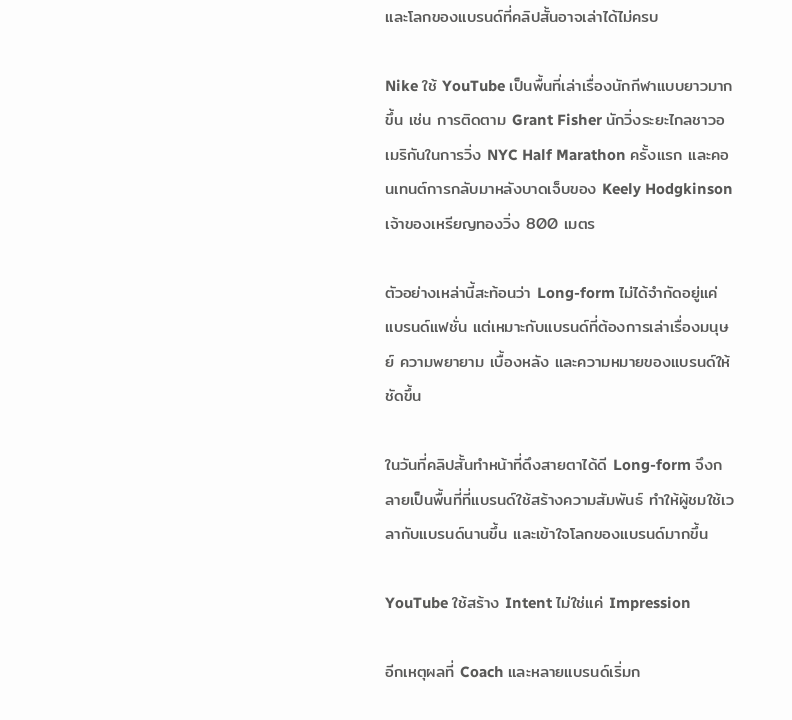และโลกของแบรนด์ที่คลิปสั้นอาจเล่าได้ไม่ครบ

Nike ใช้ YouTube เป็นพื้นที่เล่าเรื่องนักกีฬาแบบยาวมากขึ้น เช่น การติดตาม Grant Fisher นักวิ่งระยะไกลชาวอเมริกันในการวิ่ง NYC Half Marathon ครั้งแรก และคอนเทนต์การกลับมาหลังบาดเจ็บของ Keely Hodgkinson เจ้าของเหรียญทองวิ่ง 800 เมตร

ตัวอย่างเหล่านี้สะท้อนว่า Long-form ไม่ได้จำกัดอยู่แค่แบรนด์แฟชั่น แต่เหมาะกับแบรนด์ที่ต้องการเล่าเรื่องมนุษย์ ความพยายาม เบื้องหลัง และความหมายของแบรนด์ให้ชัดขึ้น

ในวันที่คลิปสั้นทำหน้าที่ดึงสายตาได้ดี Long-form จึงกลายเป็นพื้นที่ที่แบรนด์ใช้สร้างความสัมพันธ์ ทำให้ผู้ชมใช้เวลากับแบรนด์นานขึ้น และเข้าใจโลกของแบรนด์มากขึ้น

YouTube ใช้สร้าง Intent ไม่ใช่แค่ Impression

อีกเหตุผลที่ Coach และหลายแบรนด์เริ่มก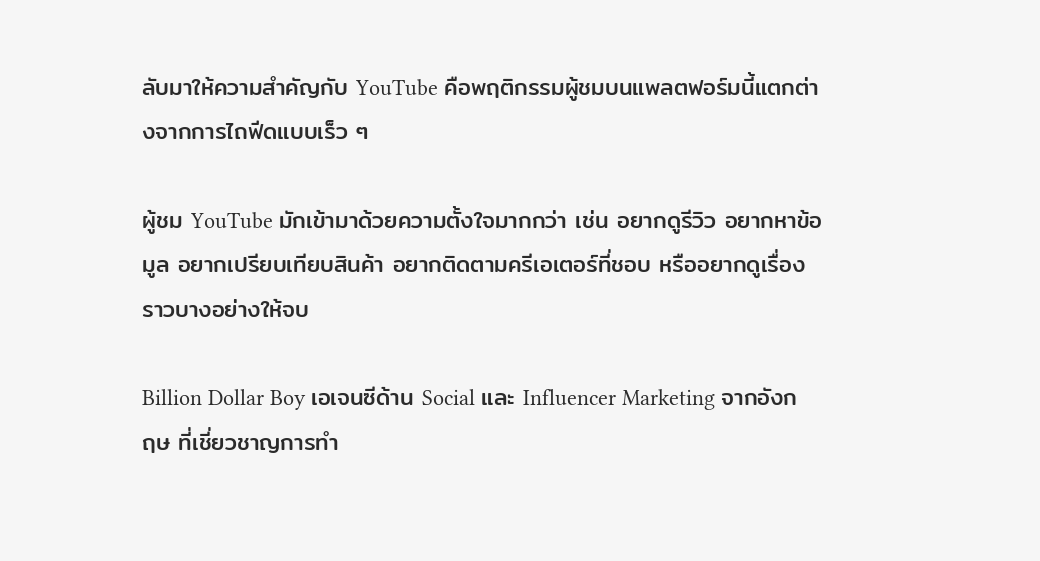ลับมาให้ความสำคัญกับ YouTube คือพฤติกรรมผู้ชมบนแพลตฟอร์มนี้แตกต่างจากการไถฟีดแบบเร็ว ๆ

ผู้ชม YouTube มักเข้ามาด้วยความตั้งใจมากกว่า เช่น อยากดูรีวิว อยากหาข้อมูล อยากเปรียบเทียบสินค้า อยากติดตามครีเอเตอร์ที่ชอบ หรืออยากดูเรื่องราวบางอย่างให้จบ

Billion Dollar Boy เอเจนซีด้าน Social และ Influencer Marketing จากอังกฤษ ที่เชี่ยวชาญการทำ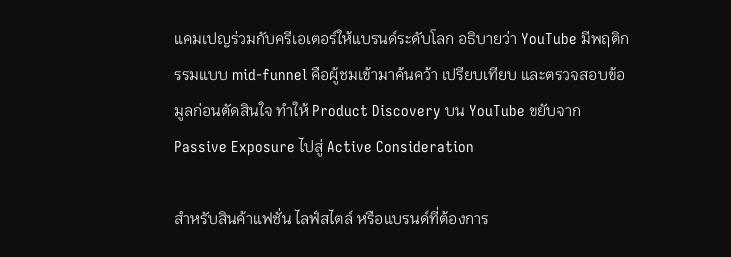แคมเปญร่วมกับครีเอเตอร์ให้แบรนด์ระดับโลก อธิบายว่า YouTube มีพฤติกรรมแบบ mid-funnel คือผู้ชมเข้ามาค้นคว้า เปรียบเทียบ และตรวจสอบข้อมูลก่อนตัดสินใจ ทำให้ Product Discovery บน YouTube ขยับจาก Passive Exposure ไปสู่ Active Consideration

สำหรับสินค้าแฟชั่น ไลฟ์สไตล์ หรือแบรนด์ที่ต้องการ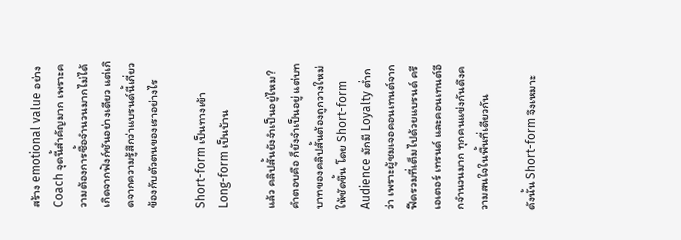สร้าง emotional value อย่าง Coach จุดนี้สำคัญมาก เพราะความต้องการซื้อจำนวนมากไม่ได้เกิดจากฟังก์ชันอย่างเดียว แต่เกิดจากความรู้สึกว่าแบรนด์นี้เกี่ยวข้องกับตัวตนของเราอย่างไร

Short-form เป็นทางเข้า Long-form เป็นบ้าน

แล้ว คลิปสั้นยังจำเป็นอยู่ไหม? คำตอบคือ ก็ยังจำเป็นอยู่ แต่บทบาทของคลิปสั้นต้องถูกวางใหม่ให้ชัดขึ้น โดย Short-form Audience มักมี Loyalty ต่ำกว่า เพราะผู้ชมเจอคอนเทนต์จากฟีดรวมที่เต็มไปด้วยแบรนด์ ครีเอเตอร์ เทรนด์ และคอนเทนต์อีกจำนวนมาก ทุกคนแข่งกันดึงความสนใจในพื้นที่เดียวกัน

ดังนั้น Short-form จึงเหมาะ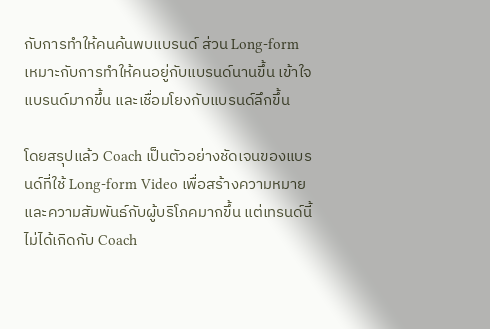กับการทำให้คนค้นพบแบรนด์ ส่วน Long-form เหมาะกับการทำให้คนอยู่กับแบรนด์นานขึ้น เข้าใจแบรนด์มากขึ้น และเชื่อมโยงกับแบรนด์ลึกขึ้น

โดยสรุปแล้ว Coach เป็นตัวอย่างชัดเจนของแบรนด์ที่ใช้ Long-form Video เพื่อสร้างความหมายและความสัมพันธ์กับผู้บริโภคมากขึ้น แต่เทรนด์นี้ไม่ได้เกิดกับ Coach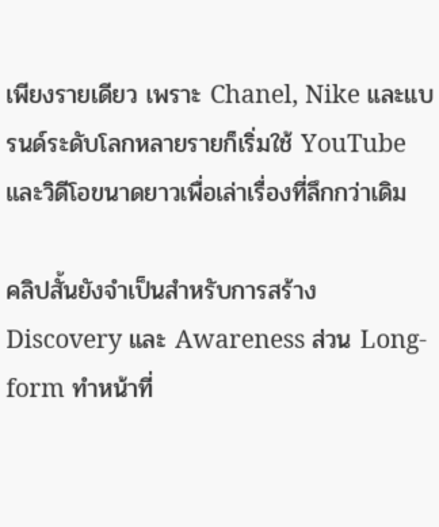เพียงรายเดียว เพราะ Chanel, Nike และแบรนด์ระดับโลกหลายรายก็เริ่มใช้ YouTube และวิดีโอขนาดยาวเพื่อเล่าเรื่องที่ลึกกว่าเดิม

คลิปสั้นยังจำเป็นสำหรับการสร้าง Discovery และ Awareness ส่วน Long-form ทำหน้าที่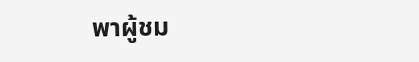พาผู้ชม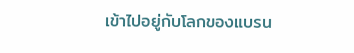เข้าไปอยู่กับโลกของแบรน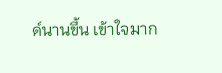ด์นานขึ้น เข้าใจมาก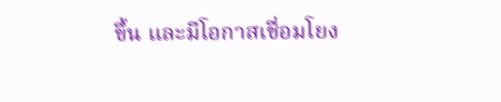ขึ้น และมีโอกาสเชื่อมโยง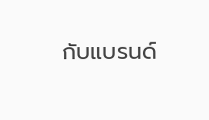กับแบรนด์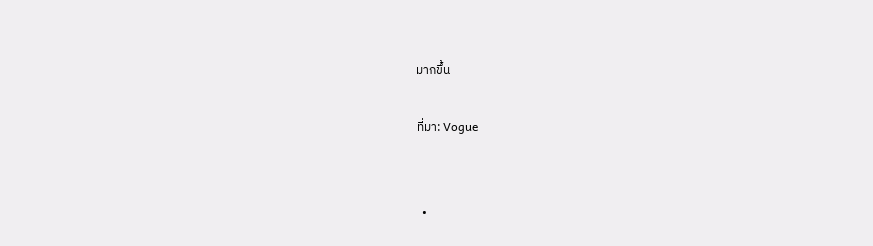มากขึ้น

ที่มา: Vogue


  •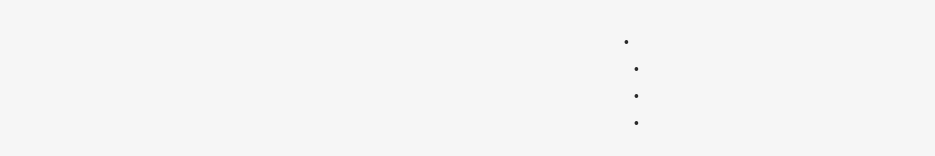•
  •
  •
  •